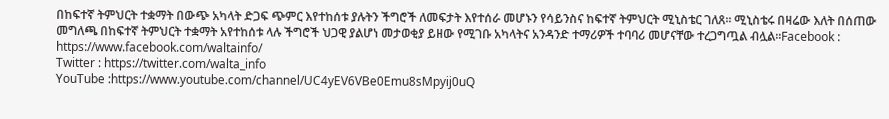በከፍተኛ ትምህርት ተቋማት በውጭ አካላት ድጋፍ ጭምር እየተከሰቱ ያሉትን ችግሮች ለመፍታት እየተሰራ መሆኑን የሳይንስና ከፍተኛ ትምህርት ሚኒስቴር ገለጸ፡፡ ሚኒስቴሩ በዛሬው እለት በሰጠው መግለጫ በከፍተኛ ትምህርት ተቋማት አየተከሰቱ ላሉ ችግሮች ህጋዊ ያልሆነ መታወቂያ ይዘው የሚገቡ አካላትና አንዳንድ ተማሪዎች ተባባሪ መሆናቸው ተረጋግጧል ብሏል፡፡Facebook : https://www.facebook.com/waltainfo/
Twitter : https://twitter.com/walta_info
YouTube :https://www.youtube.com/channel/UC4yEV6VBe0Emu8sMpyij0uQ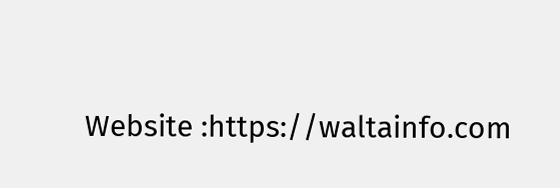Website :https://waltainfo.com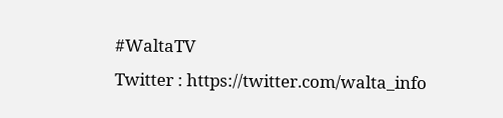#WaltaTV
Twitter : https://twitter.com/walta_info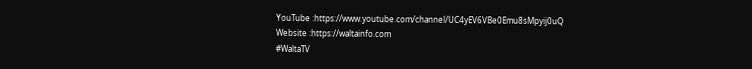YouTube :https://www.youtube.com/channel/UC4yEV6VBe0Emu8sMpyij0uQ
Website :https://waltainfo.com
#WaltaTV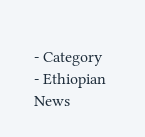- Category
- Ethiopian News